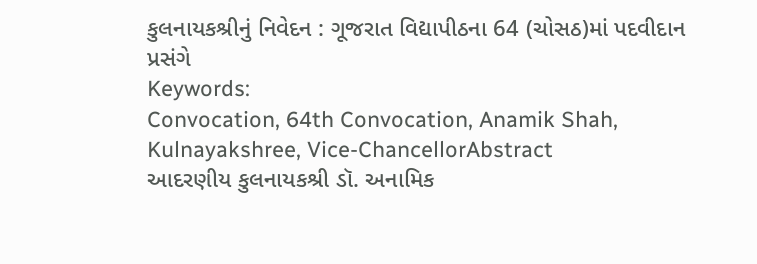કુલનાયકશ્રીનું નિવેદન : ગૂજરાત વિદ્યાપીઠના 64 (ચોસઠ)માં પદવીદાન પ્રસંગે
Keywords:
Convocation, 64th Convocation, Anamik Shah, Kulnayakshree, Vice-ChancellorAbstract
આદરણીય કુલનાયકશ્રી ડૉ. અનામિક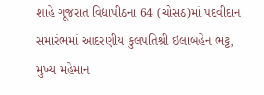શાહે ગૂજરાત વિદ્યાપીઠના 64 (ચોસઠ)માં પદવીદાન સમારંભમાં આદરણીય કુલપતિશ્રી ઇલાબહેન ભટ્ટ, મુખ્ય મહેમાન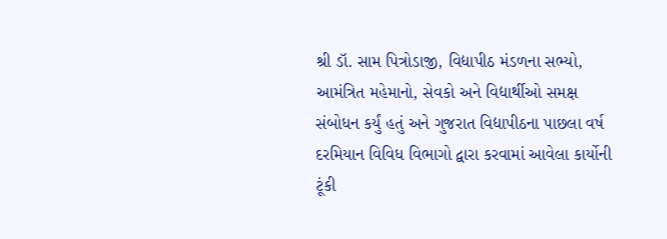શ્રી ડૉ. સામ પિત્રોડાજી, વિદ્યાપીઠ મંડળના સભ્યો, આમંત્રિત મહેમાનો, સેવકો અને વિદ્યાર્થીઓ સમક્ષ સંબોધન કર્યું હતું અને ગુજરાત વિદ્યાપીઠના પાછલા વર્ષ દરમિયાન વિવિધ વિભાગો દ્વારા કરવામાં આવેલા કાર્યોની ટૂંકી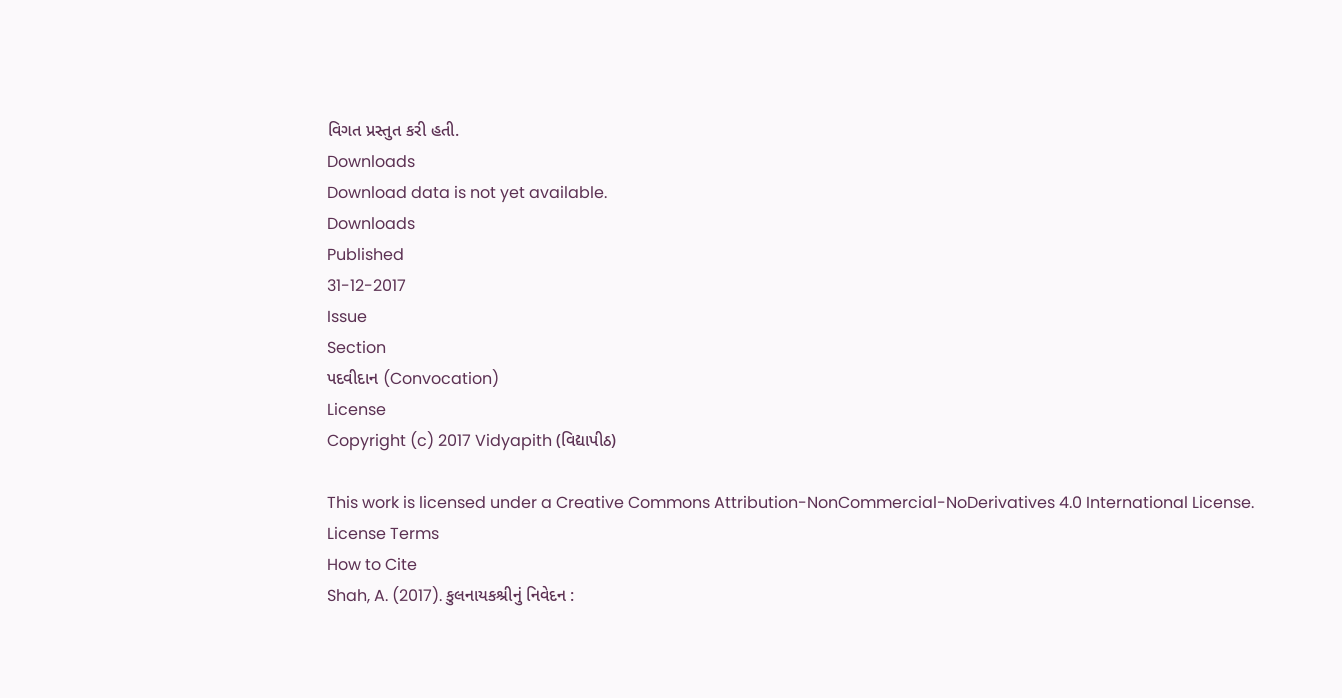વિગત પ્રસ્તુત કરી હતી.
Downloads
Download data is not yet available.
Downloads
Published
31-12-2017
Issue
Section
પદવીદાન (Convocation)
License
Copyright (c) 2017 Vidyapith (વિદ્યાપીઠ)

This work is licensed under a Creative Commons Attribution-NonCommercial-NoDerivatives 4.0 International License.
License Terms
How to Cite
Shah, A. (2017). કુલનાયકશ્રીનું નિવેદન :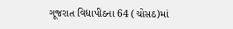ગૂજરાત વિદ્યાપીઠના 64 (ચોસઠ)માં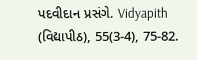પદવીદાન પ્રસંગે. Vidyapith (વિદ્યાપીઠ), 55(3-4), 75-82.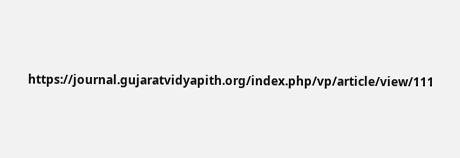https://journal.gujaratvidyapith.org/index.php/vp/article/view/111